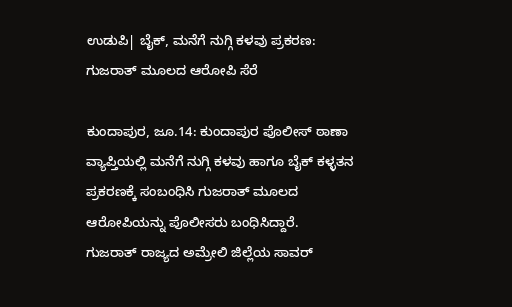ಉಡುಪಿ| ಬೈಕ್, ಮನೆಗೆ ನುಗ್ಗಿ ಕಳವು ಪ್ರಕರಣ: ಗುಜರಾತ್ ಮೂಲದ ಆರೋಪಿ ಸೆರೆ

ಕುಂದಾಪುರ, ಜೂ.14: ಕುಂದಾಪುರ ಪೊಲೀಸ್ ಠಾಣಾ ವ್ಯಾಪ್ತಿಯಲ್ಲಿ ಮನೆಗೆ ನುಗ್ಗಿ ಕಳವು ಹಾಗೂ ಬೈಕ್ ಕಳ್ಳತನ ಪ್ರಕರಣಕ್ಕೆ ಸಂಬಂಧಿಸಿ ಗುಜರಾತ್ ಮೂಲದ ಆರೋಪಿಯನ್ನು ಪೊಲೀಸರು ಬಂಧಿಸಿದ್ದಾರೆ.
ಗುಜರಾತ್ ರಾಜ್ಯದ ಅಮ್ರೇಲಿ ಜಿಲ್ಲೆಯ ಸಾವರ್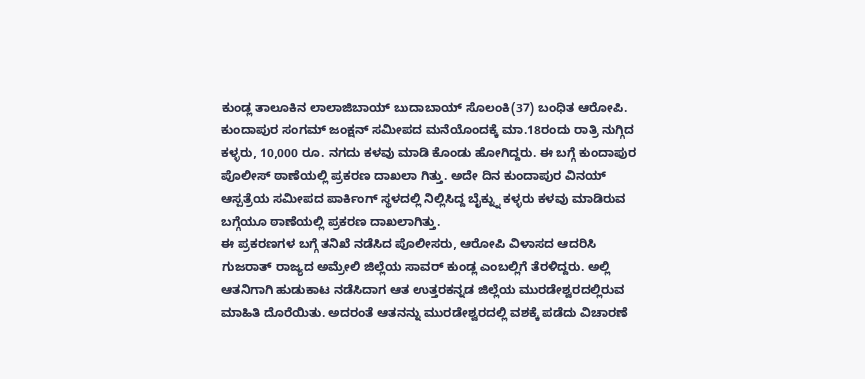ಕುಂಡ್ಲ ತಾಲೂಕಿನ ಲಾಲಾಜಿಬಾಯ್ ಬುದಾಬಾಯ್ ಸೊಲಂಕಿ(37) ಬಂಧಿತ ಆರೋಪಿ.
ಕುಂದಾಪುರ ಸಂಗಮ್ ಜಂಕ್ಷನ್ ಸಮೀಪದ ಮನೆಯೊಂದಕ್ಕೆ ಮಾ.18ರಂದು ರಾತ್ರಿ ನುಗ್ಗಿದ ಕಳ್ಳರು, 10,000 ರೂ. ನಗದು ಕಳವು ಮಾಡಿ ಕೊಂಡು ಹೋಗಿದ್ದರು. ಈ ಬಗ್ಗೆ ಕುಂದಾಪುರ ಪೊಲೀಸ್ ಠಾಣೆಯಲ್ಲಿ ಪ್ರಕರಣ ದಾಖಲಾ ಗಿತ್ತು. ಅದೇ ದಿನ ಕುಂದಾಪುರ ವಿನಯ್ ಆಸ್ಪತ್ರೆಯ ಸಮೀಪದ ಪಾರ್ಕಿಂಗ್ ಸ್ಥಳದಲ್ಲಿ ನಿಲ್ಲಿಸಿದ್ದ ಬೈಕ್ನ್ನು ಕಳ್ಳರು ಕಳವು ಮಾಡಿರುವ ಬಗ್ಗೆಯೂ ಠಾಣೆಯಲ್ಲಿ ಪ್ರಕರಣ ದಾಖಲಾಗಿತ್ತು.
ಈ ಪ್ರಕರಣಗಳ ಬಗ್ಗೆ ತನಿಖೆ ನಡೆಸಿದ ಪೊಲೀಸರು, ಆರೋಪಿ ವಿಳಾಸದ ಆದರಿಸಿ ಗುಜರಾತ್ ರಾಜ್ಯದ ಅಮ್ರೇಲಿ ಜಿಲ್ಲೆಯ ಸಾವರ್ ಕುಂಡ್ಲ ಎಂಬಲ್ಲಿಗೆ ತೆರಳಿದ್ದರು. ಅಲ್ಲಿ ಆತನಿಗಾಗಿ ಹುಡುಕಾಟ ನಡೆಸಿದಾಗ ಆತ ಉತ್ತರಕನ್ನಡ ಜಿಲ್ಲೆಯ ಮುರಡೇಶ್ವರದಲ್ಲಿರುವ ಮಾಹಿತಿ ದೊರೆಯಿತು. ಅದರಂತೆ ಆತನನ್ನು ಮುರಡೇಶ್ವರದಲ್ಲಿ ವಶಕ್ಕೆ ಪಡೆದು ವಿಚಾರಣೆ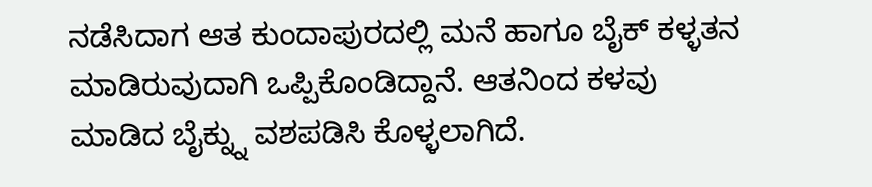ನಡೆಸಿದಾಗ ಆತ ಕುಂದಾಪುರದಲ್ಲಿ ಮನೆ ಹಾಗೂ ಬೈಕ್ ಕಳ್ಳತನ ಮಾಡಿರುವುದಾಗಿ ಒಪ್ಪಿಕೊಂಡಿದ್ದಾನೆ. ಆತನಿಂದ ಕಳವು ಮಾಡಿದ ಬೈಕ್ನ್ನು ವಶಪಡಿಸಿ ಕೊಳ್ಳಲಾಗಿದೆ.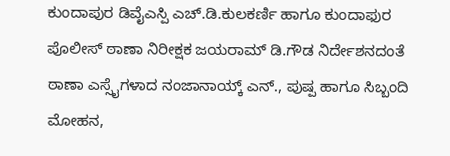ಕುಂದಾಪುರ ಡಿವೈಎಸ್ಪಿ ಎಚ್.ಡಿ.ಕುಲಕರ್ಣಿ ಹಾಗೂ ಕುಂದಾಫುರ ಪೊಲೀಸ್ ಠಾಣಾ ನಿರೀಕ್ಷಕ ಜಯರಾಮ್ ಡಿ.ಗೌಡ ನಿರ್ದೇಶನದಂತೆ ಠಾಣಾ ಎಸ್ಸೈಗಳಾದ ನಂಜಾನಾಯ್ಕ್ ಎನ್., ಪುಷ್ಪ ಹಾಗೂ ಸಿಬ್ಬಂದಿ ಮೋಹನ,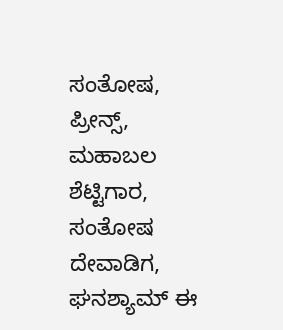ಸಂತೋಷ, ಪ್ರೀನ್ಸ್, ಮಹಾಬಲ ಶೆಟ್ಟಿಗಾರ, ಸಂತೋಷ ದೇವಾಡಿಗ, ಘನಶ್ಯಾಮ್ ಈ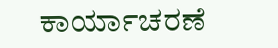ಕಾರ್ಯಾಚರಣೆ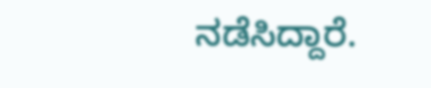ನಡೆಸಿದ್ದಾರೆ.